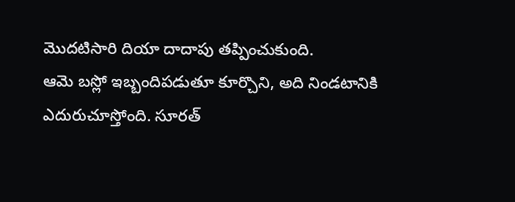మొదటిసారి దియా దాదాపు తప్పించుకుంది.
ఆమె బస్లో ఇబ్బందిపడుతూ కూర్చొని, అది నిండటానికి ఎదురుచూస్తోంది. సూరత్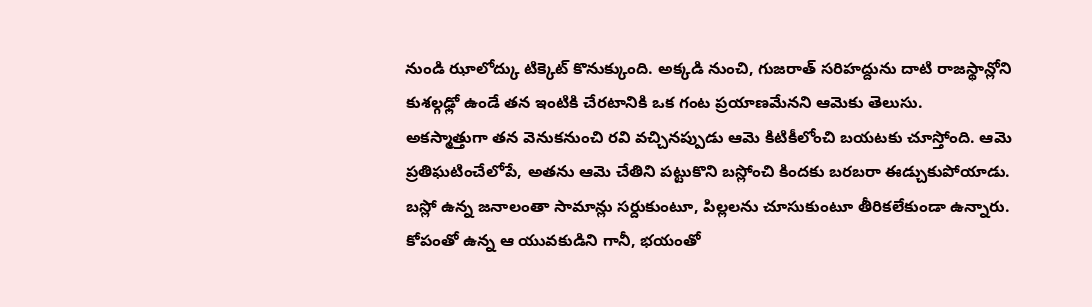నుండి ఝాలోద్కు టిక్కెట్ కొనుక్కుంది. అక్కడి నుంచి, గుజరాత్ సరిహద్దును దాటి రాజస్థాన్లోని కుశల్గఢ్లో ఉండే తన ఇంటికి చేరటానికి ఒక గంట ప్రయాణమేనని ఆమెకు తెలుసు.
అకస్మాత్తుగా తన వెనుకనుంచి రవి వచ్చినప్పుడు ఆమె కిటికీలోంచి బయటకు చూస్తోంది. ఆమె ప్రతిఘటించేలోపే, అతను ఆమె చేతిని పట్టుకొని బస్లోంచి కిందకు బరబరా ఈడ్చుకుపోయాడు.
బస్లో ఉన్న జనాలంతా సామాన్లు సర్దుకుంటూ, పిల్లలను చూసుకుంటూ తీరికలేకుండా ఉన్నారు. కోపంతో ఉన్న ఆ యువకుడిని గానీ, భయంతో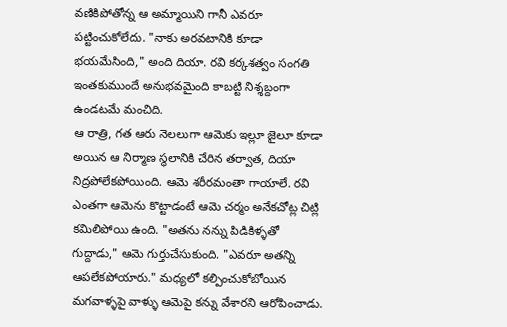వణికిపోతోన్న ఆ అమ్మాయిని గానీ ఎవరూ పట్టించుకోలేదు. "నాకు అరవటానికి కూడా భయమేసింది," అంది దియా. రవి కర్కశత్వం సంగతి ఇంతకుముందే అనుభవమైంది కాబట్టి నిశ్శబ్దంగా ఉండటమే మంచిది.
ఆ రాత్రి, గత ఆరు నెలలుగా ఆమెకు ఇల్లూ జైలూ కూడా అయిన ఆ నిర్మాణ స్థలానికి చేరిన తర్వాత, దియా నిద్రపోలేకపోయింది. ఆమె శరీరమంతా గాయాలే. రవి ఎంతగా ఆమెను కొట్టాడంటే ఆమె చర్మం అనేకచోట్ల చిట్లి కమిలిపోయి ఉంది. "అతను నన్ను పిడికిళ్ళతో గుద్దాడు," ఆమె గుర్తుచేసుకుంది. "ఎవరూ అతన్ని ఆపలేకపోయారు." మధ్యలో కల్పించుకోబోయిన మగవాళ్ళపై వాళ్ళు ఆమెపై కన్ను వేశారని ఆరోపించాడు.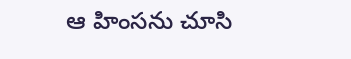ఆ హింసను చూసి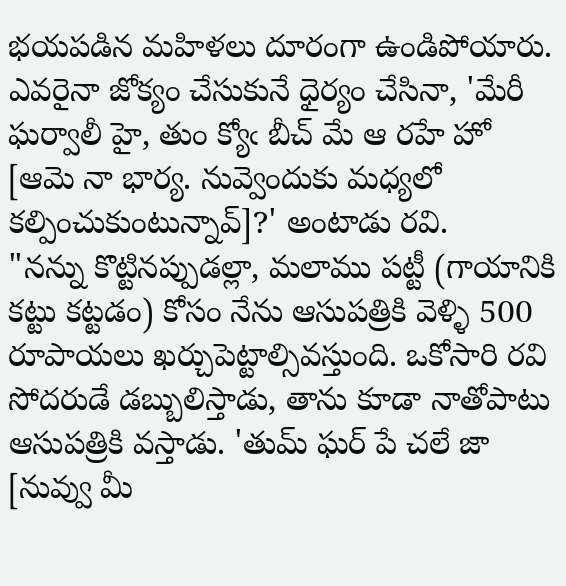భయపడిన మహిళలు దూరంగా ఉండిపోయారు. ఎవరైనా జోక్యం చేసుకునే ధైర్యం చేసినా, 'మేరీ ఘర్వాలీ హై, తుం క్యోఁ బీచ్ మే ఆ రహే హో [ఆమె నా భార్య. నువ్వెందుకు మధ్యలో కల్పించుకుంటున్నావ్]?' అంటాడు రవి.
"నన్ను కొట్టినప్పుడల్లా, మలాము పట్టీ (గాయానికి కట్టు కట్టడం) కోసం నేను ఆసుపత్రికి వెళ్ళి 500 రూపాయలు ఖర్చుపెట్టాల్సివస్తుంది. ఒకోసారి రవి సోదరుడే డబ్బులిస్తాడు, తాను కూడా నాతోపాటు ఆసుపత్రికి వస్తాడు. 'తుమ్ ఘర్ పే చలే జా [నువ్వు మీ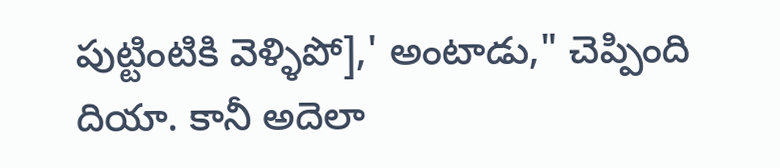పుట్టింటికి వెళ్ళిపో],' అంటాడు," చెప్పింది దియా. కానీ అదెలా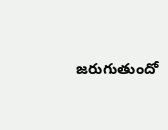జరుగుతుందో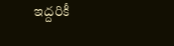ఇద్దరికీ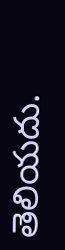తెలియదు.